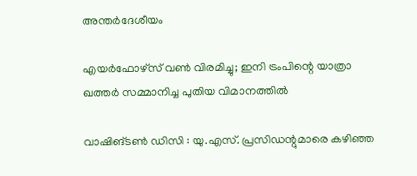അന്തർദേശീയം

എയർഫോഴ്സ് വൺ വിരമിച്ചു; ഇനി ട്രംപിന്റെ യാത്രാ ഖത്തർ സമ്മാനിച്ച പുതിയ വിമാനത്തിൽ

വാഷിങ്ടൺ ഡിസി : യു.എസ്. പ്രസിഡന്റുമാരെ കഴിഞ്ഞ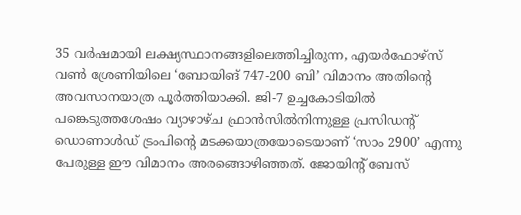35 വർഷമായി ലക്ഷ്യസ്ഥാനങ്ങളിലെത്തിച്ചിരുന്ന, എയർഫോഴ്‌സ് വൺ ശ്രേണിയിലെ ‘ബോയിങ് 747-200 ബി’ വിമാനം അതിന്റെ അവസാനയാത്ര പൂർത്തിയാക്കി. ജി-7 ഉച്ചകോടിയിൽ പങ്കെടുത്തശേഷം വ്യാഴാഴ്ച ഫ്രാൻസിൽനിന്നുള്ള പ്രസിഡന്റ് ഡൊണാൾഡ് ട്രംപിന്റെ മടക്കയാത്രയോടെയാണ് ‘സാം 2900’ എന്നു പേരുള്ള ഈ വിമാനം അരങ്ങൊഴിഞ്ഞത്. ജോയിന്റ് ബേസ്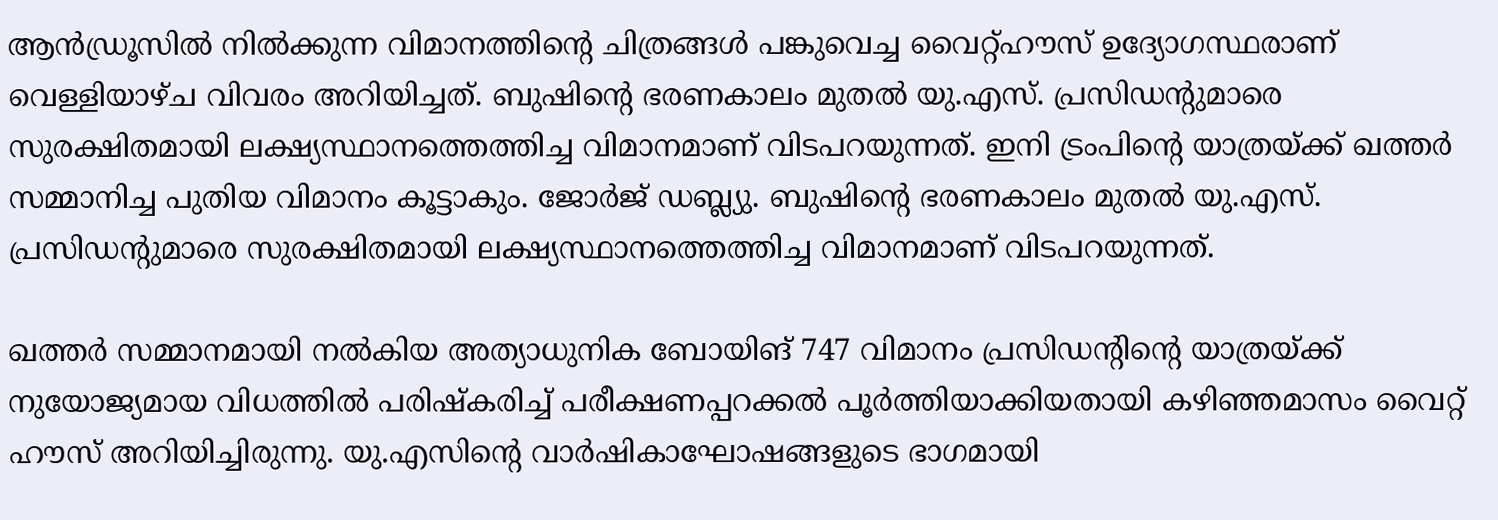ആൻഡ്രൂസിൽ നിൽക്കുന്ന വിമാനത്തിന്റെ ചിത്രങ്ങൾ പങ്കുവെച്ച വൈറ്റ്ഹൗസ് ഉദ്യോഗസ്ഥരാണ് വെള്ളിയാഴ്ച വിവരം അറിയിച്ചത്. ബുഷിന്റെ ഭരണകാലം മുതൽ യു.എസ്. പ്രസിഡന്റുമാരെ സുരക്ഷിതമായി ലക്ഷ്യസ്ഥാനത്തെത്തിച്ച വിമാനമാണ് വിടപറയുന്നത്. ഇനി ട്രംപിന്റെ യാത്രയ്ക്ക് ഖത്തർ സമ്മാനിച്ച പുതിയ വിമാനം കൂട്ടാകും. ജോർജ് ഡബ്ല്യു. ബുഷിന്റെ ഭരണകാലം മുതൽ യു.എസ്. പ്രസിഡന്റുമാരെ സുരക്ഷിതമായി ലക്ഷ്യസ്ഥാനത്തെത്തിച്ച വിമാനമാണ് വിടപറയുന്നത്.

ഖത്തർ സമ്മാനമായി നൽകിയ അത്യാധുനിക ബോയിങ് 747 വിമാനം പ്രസിഡന്റിന്റെ യാത്രയ്ക്ക് നുയോജ്യമായ വിധത്തിൽ പരിഷ്കരിച്ച് പരീക്ഷണപ്പറക്കൽ പൂർത്തിയാക്കിയതായി കഴിഞ്ഞമാസം വൈറ്റ് ഹൗസ് അറിയിച്ചിരുന്നു. യു.എസിന്റെ വാർഷികാഘോഷങ്ങളുടെ ഭാഗമായി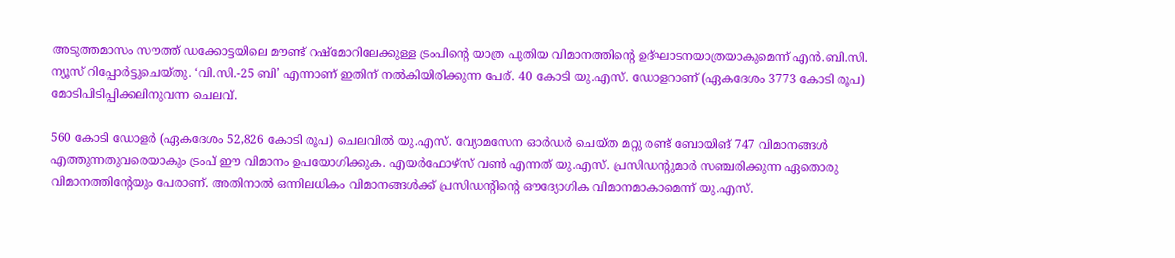അടുത്തമാസം സൗത്ത് ഡക്കോട്ടയിലെ മൗണ്ട് റഷ്മോറിലേക്കുള്ള ട്രംപിന്റെ യാത്ര പുതിയ വിമാനത്തിന്റെ ഉദ്ഘാടനയാത്രയാകുമെന്ന് എൻ.ബി.സി. ന്യൂസ് റിപ്പോർട്ടുചെയ്തു. ‘വി.സി.-25 ബി’ എന്നാണ് ഇതിന് നൽകിയിരിക്കുന്ന പേര്. 40 കോടി യു.എസ്. ഡോളറാണ് (ഏകദേശം 3773 കോടി രൂപ) മോടിപിടിപ്പിക്കലിനുവന്ന ചെലവ്.

560 കോടി ഡോളർ (ഏകദേശം 52,826 കോടി രൂപ) ചെലവിൽ യു.എസ്. വ്യോമസേന ഓർഡർ ചെയ്ത മറ്റു രണ്ട് ബോയിങ് 747 വിമാനങ്ങൾ എത്തുന്നതുവരെയാകും ട്രംപ് ഈ വിമാനം ഉപയോഗിക്കുക. എയർഫോഴ്‌സ് വൺ എന്നത് യു.എസ്. പ്രസിഡന്റുമാർ സഞ്ചരിക്കുന്ന ഏതൊരു വിമാനത്തിന്റേയും പേരാണ്. അതിനാൽ ഒന്നിലധികം വിമാനങ്ങൾക്ക് പ്രസിഡന്റിന്റെ ഔദ്യോഗിക വിമാനമാകാമെന്ന് യു.എസ്.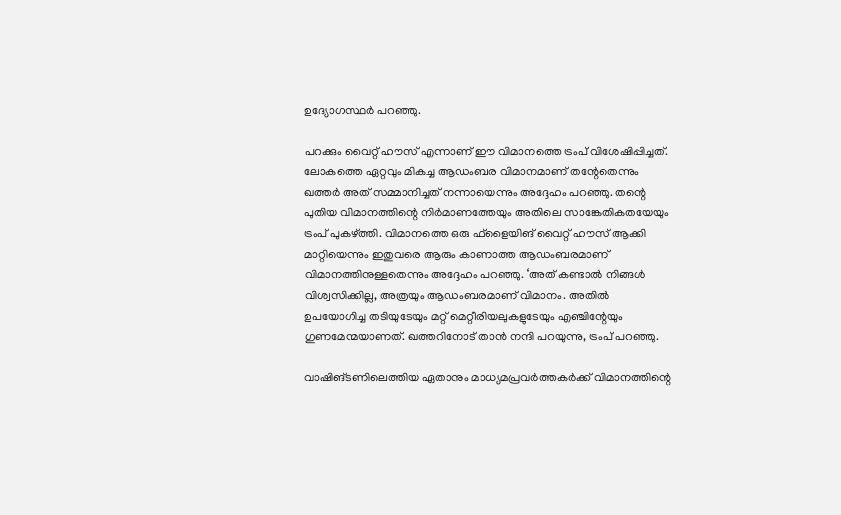ഉദ്യോഗസ്ഥർ പറഞ്ഞു.

പറക്കും വൈറ്റ് ഹൗസ് എന്നാണ് ഈ വിമാനത്തെ ട്രംപ് വിശേഷിപ്പിച്ചത്. ലോകത്തെ ഏറ്റവും മികച്ച ആഡംബര വിമാനമാണ് തന്റേതെന്നും ഖത്തർ അത് സമ്മാനിച്ചത് നന്നായെന്നും അദ്ദേഹം പറഞ്ഞു. തന്റെ പുതിയ വിമാനത്തിന്റെ നിർമാണത്തേയും അതിലെ സാങ്കേതികതയേയും ട്രംപ് പുകഴ്ത്തി. വിമാനത്തെ ഒരു ഫ്‌ളൈയിങ് വൈറ്റ് ഹൗസ് ആക്കി മാറ്റിയെന്നും ഇതുവരെ ആരും കാണാത്ത ആഡംബരമാണ് വിമാനത്തിനുള്ളതെന്നും അദ്ദേഹം പറഞ്ഞു. ‘അത് കണ്ടാൽ നിങ്ങൾ വിശ്വസിക്കില്ല, അത്രയും ആഡംബരമാണ് വിമാനം. അതിൽ ഉപയോഗിച്ച തടിയുടേയും മറ്റ് മെറ്റീരിയലുകളുടേയും എഞ്ചിന്റേയും ഗുണമേന്മയാണത്. ഖത്തറിനോട് താൻ നന്ദി പറയുന്നു, ട്രംപ് പറഞ്ഞു.

വാഷിങ്ടണിലെത്തിയ ഏതാനും മാധ്യമപ്രവർത്തകർക്ക് വിമാനത്തിന്റെ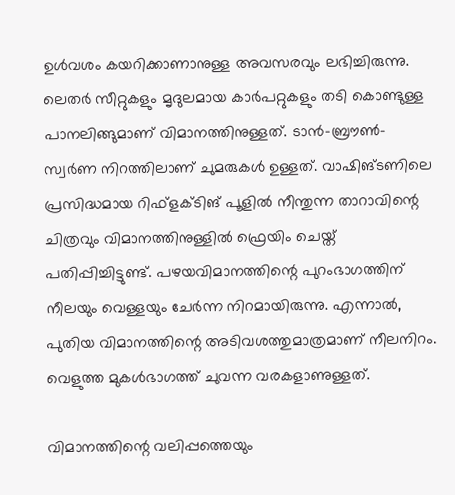ഉൾവശം കയറിക്കാണാനുള്ള അവസരവും ലഭിച്ചിരുന്നു. ലെതർ സീറ്റുകളും മൃദുലമായ കാർപറ്റുകളും തടി കൊണ്ടുള്ള പാനലിങ്ങുമാണ് വിമാനത്തിനുള്ളത്. ടാൻ-ബ്രൗൺ-സ്വർണ നിറത്തിലാണ് ചുമരുകൾ ഉള്ളത്. വാഷിങ്ടണിലെ പ്രസിദ്ധമായ റിഫ്‌ളക്ടിങ് പൂളിൽ നീന്തുന്ന താറാവിന്റെ ചിത്രവും വിമാനത്തിനുള്ളിൽ ഫ്രെയിം ചെയ്ത് പതിപ്പിച്ചിട്ടുണ്ട്. പഴയവിമാനത്തിന്റെ പുറംഭാഗത്തിന് നീലയും വെള്ളയും ചേർന്ന നിറമായിരുന്നു. എന്നാൽ, പുതിയ വിമാനത്തിന്റെ അടിവശത്തുമാത്രമാണ് നീലനിറം. വെളുത്ത മുകൾഭാഗത്ത് ചുവന്ന വരകളാണുള്ളത്.

വിമാനത്തിന്റെ വലിപ്പത്തെയും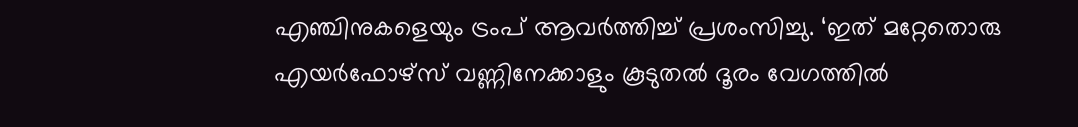എഞ്ചിനുകളെയും ട്രംപ് ആവർത്തിച്ച് പ്രശംസിച്ചു. ‘ഇത് മറ്റേതൊരു എയർഫോഴ്‌സ് വണ്ണിനേക്കാളും കൂടുതൽ ദൂരം വേഗത്തിൽ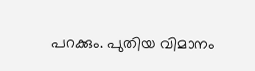പറക്കും. പുതിയ വിമാനം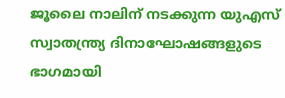ജൂലൈ നാലിന് നടക്കുന്ന യുഎസ് സ്വാതന്ത്ര്യ ദിനാഘോഷങ്ങളുടെ ഭാഗമായി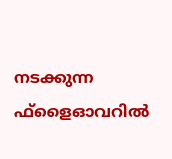നടക്കുന്ന ഫ്‌ളൈഓവറിൽ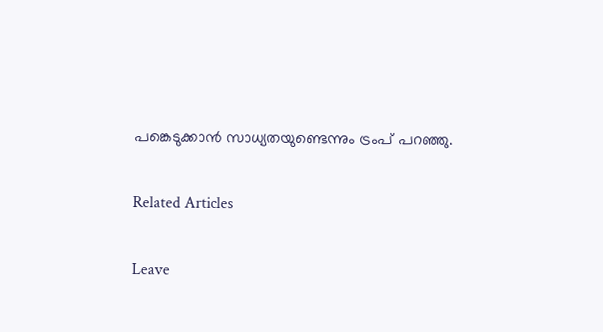പങ്കെടുക്കാൻ സാധ്യതയുണ്ടെന്നും ട്രംപ് പറഞ്ഞു.

Related Articles

Leave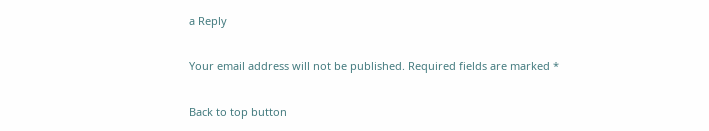a Reply

Your email address will not be published. Required fields are marked *

Back to top button